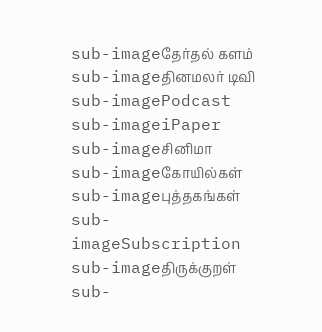sub-imageதேர்தல் களம்
sub-imageதினமலர் டிவி
sub-imagePodcast
sub-imageiPaper
sub-imageசினிமா
sub-imageகோயில்கள்
sub-imageபுத்தகங்கள்
sub-imageSubscription
sub-imageதிருக்குறள்
sub-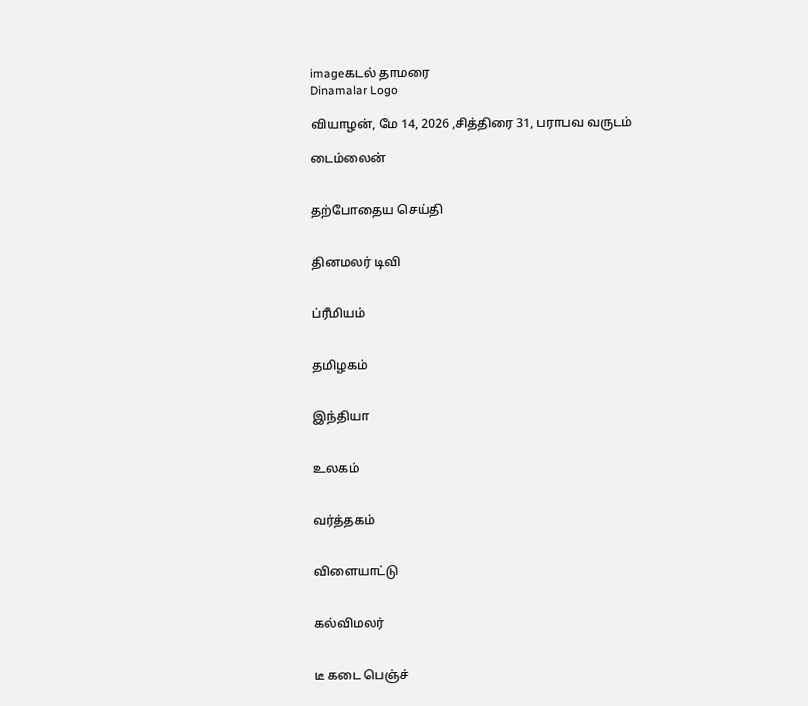imageகடல் தாமரை
Dinamalar Logo

வியாழன், மே 14, 2026 ,சித்திரை 31, பராபவ வருடம்

டைம்லைன்


தற்போதைய செய்தி


தினமலர் டிவி


ப்ரீமியம்


தமிழகம்


இந்தியா


உலகம்


வர்த்தகம்


விளையாட்டு


கல்விமலர்


டீ கடை பெஞ்ச்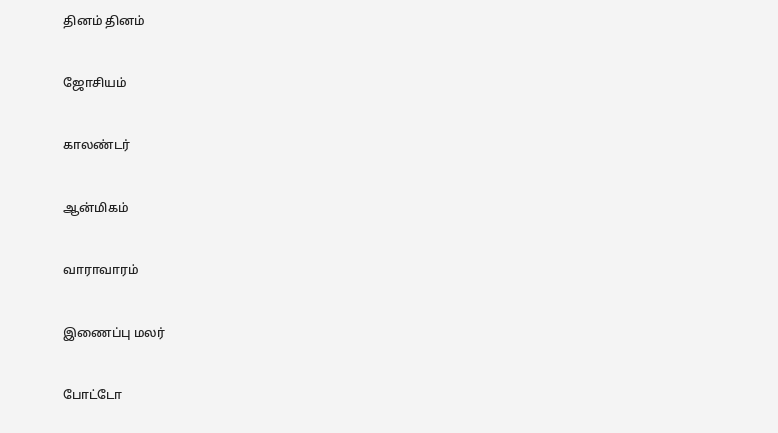தினம் தினம்


ஜோசியம்


காலண்டர்


ஆன்மிகம்


வாராவாரம்


இணைப்பு மலர்


போட்டோ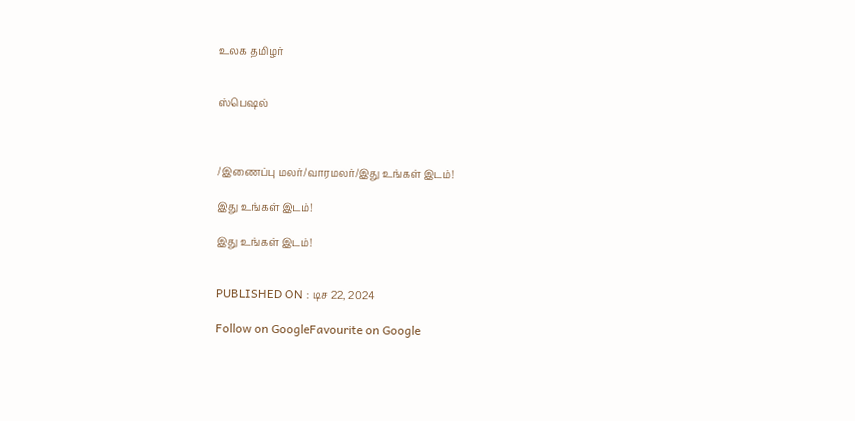உலக தமிழர்


ஸ்பெஷல்



/இணைப்பு மலர்/வாரமலர்/இது உங்கள் இடம்!

இது உங்கள் இடம்!

இது உங்கள் இடம்!


PUBLISHED ON : டிச 22, 2024

Follow on GoogleFavourite on Google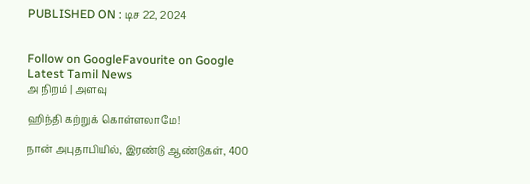PUBLISHED ON : டிச 22, 2024


Follow on GoogleFavourite on Google
Latest Tamil News
அ நிறம் | அளவு

ஹிந்தி கற்றுக் கொள்ளலாமே!

நான் அபுதாபியில், இரண்டு ஆண்டுகள், 400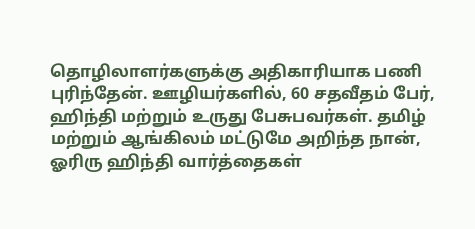தொழிலாளர்களுக்கு அதிகாரியாக பணி புரிந்தேன். ஊழியர்களில், 60 சதவீதம் பேர், ஹிந்தி மற்றும் உருது பேசுபவர்கள். தமிழ் மற்றும் ஆங்கிலம் மட்டுமே அறிந்த நான், ஓரிரு ஹிந்தி வார்த்தைகள்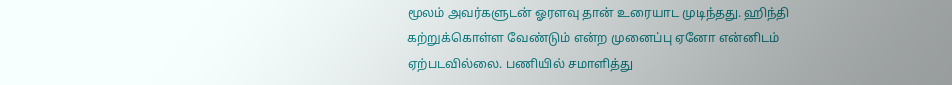மூலம் அவர்களுடன் ஓரளவு தான் உரையாட முடிந்தது. ஹிந்தி கற்றுக்கொள்ள வேண்டும் என்ற முனைப்பு ஏனோ என்னிடம் ஏற்படவில்லை. பணியில் சமாளித்து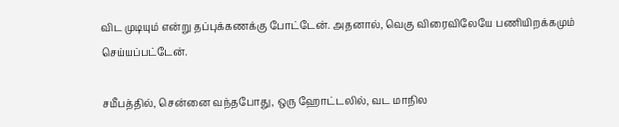விட முடியும் என்று தப்புக்கணக்கு போட்டேன். அதனால், வெகு விரைவிலேயே பணியிறக்கமும் செய்யப்பட்டேன்.

சமீபத்தில், சென்னை வந்தபோது, ஒரு ஹோட்டலில், வட மாநில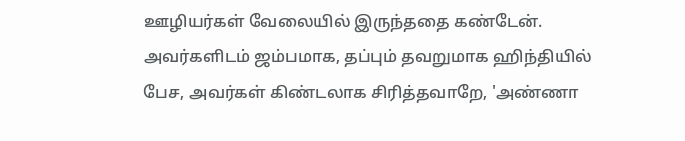ஊழியர்கள் வேலையில் இருந்ததை கண்டேன். அவர்களிடம் ஜம்பமாக, தப்பும் தவறுமாக ஹிந்தியில் பேச, அவர்கள் கிண்டலாக சிரித்தவாறே, 'அண்ணா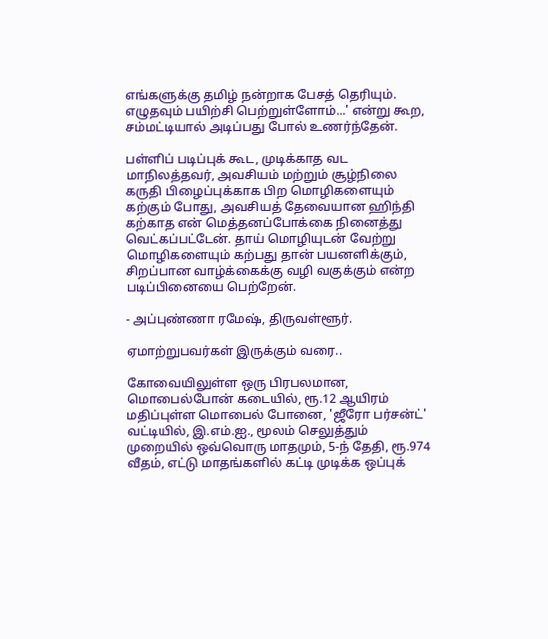எங்களுக்கு தமிழ் நன்றாக பேசத் தெரியும். எழுதவும் பயிற்சி பெற்றுள்ளோம்...' என்று கூற, சம்மட்டியால் அடிப்பது போல் உணர்ந்தேன்.

பள்ளிப் படிப்புக் கூட, முடிக்காத வட மாநிலத்தவர், அவசியம் மற்றும் சூழ்நிலை கருதி பிழைப்புக்காக பிற மொழிகளையும் கற்கும் போது, அவசியத் தேவையான ஹிந்தி கற்காத என் மெத்தனப்போக்கை நினைத்து வெட்கப்பட்டேன். தாய் மொழியுடன் வேற்று மொழிகளையும் கற்பது தான் பயனளிக்கும், சிறப்பான வாழ்க்கைக்கு வழி வகுக்கும் என்ற படிப்பினையை பெற்றேன்.

- அப்புண்ணா ரமேஷ், திருவள்ளூர்.

ஏமாற்றுபவர்கள் இருக்கும் வரை..

கோவையிலுள்ள ஒரு பிரபலமான, மொபைல்போன் கடையில், ரூ.12 ஆயிரம் மதிப்புள்ள மொபைல் போனை, 'ஜீரோ பர்சன்ட்' வட்டியில், இ.எம்.ஐ., மூலம் செலுத்தும் முறையில் ஒவ்வொரு மாதமும், 5-ந் தேதி, ரூ.974 வீதம், எட்டு மாதங்களில் கட்டி முடிக்க ஒப்புக்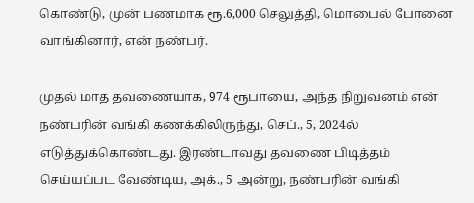கொண்டு, முன் பணமாக ரூ.6,000 செலுத்தி, மொபைல் போனை வாங்கினார், என் நண்பர்.

முதல் மாத தவணையாக, 974 ரூபாயை, அந்த நிறுவனம் என் நண்பரின் வங்கி கணக்கிலிருந்து, செப்., 5, 2024ல் எடுத்துக்கொண்டது. இரண்டாவது தவணை பிடித்தம் செய்யப்பட வேண்டிய, அக்., 5 அன்று, நண்பரின் வங்கி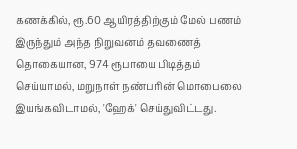கணக்கில், ரூ.60 ஆயிரத்திற்கும் மேல் பணம் இருந்தும் அந்த நிறுவனம் தவணைத் தொகையான, 974 ரூபாயை பிடித்தம் செய்யாமல், மறுநாள் நண்பரின் மொபைலை இயங்கவிடாமல், 'ஹேக்' செய்துவிட்டது.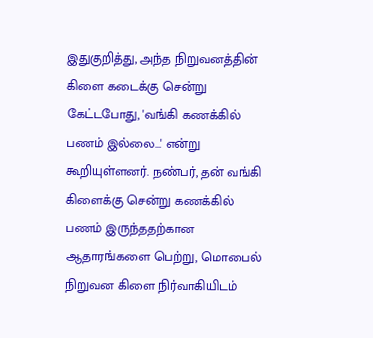இதுகுறித்து, அந்த நிறுவனத்தின் கிளை கடைக்கு சென்று கேட்டபோது, 'வங்கி கணக்கில் பணம் இல்லை...' என்று கூறியுள்ளனர். நண்பர், தன் வங்கி கிளைக்கு சென்று கணக்கில் பணம் இருந்ததற்கான ஆதாரங்களை பெற்று, மொபைல் நிறுவன கிளை நிர்வாகியிடம்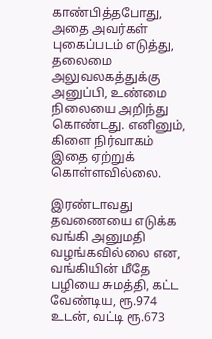காண்பித்தபோது, அதை அவர்கள் புகைப்படம் எடுத்து, தலைமை அலுவலகத்துக்கு அனுப்பி, உண்மை நிலையை அறிந்து கொண்டது. எனினும், கிளை நிர்வாகம் இதை ஏற்றுக் கொள்ளவில்லை.

இரண்டாவது தவணையை எடுக்க வங்கி அனுமதி வழங்கவில்லை என, வங்கியின் மீதே பழியை சுமத்தி, கட்ட வேண்டிய, ரூ.974 உடன், வட்டி ரூ.673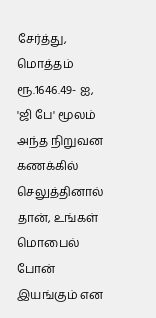சேர்த்து, மொத்தம் ரூ.1646.49- ஐ, 'ஜி பே' மூலம் அந்த நிறுவன கணக்கில் செலுத்தினால் தான், உங்கள் மொபைல் போன் இயங்கும் என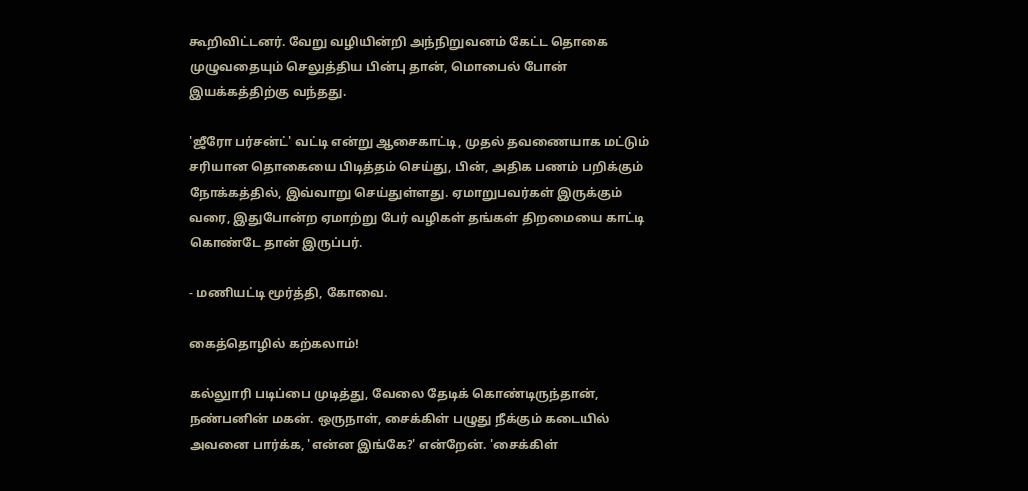கூறிவிட்டனர். வேறு வழியின்றி அந்நிறுவனம் கேட்ட தொகை முழுவதையும் செலுத்திய பின்பு தான், மொபைல் போன் இயக்கத்திற்கு வந்தது.

'ஜீரோ பர்சன்ட்' வட்டி என்று ஆசைகாட்டி, முதல் தவணையாக மட்டும் சரியான தொகையை பிடித்தம் செய்து, பின், அதிக பணம் பறிக்கும் நோக்கத்தில், இவ்வாறு செய்துள்ளது. ஏமாறுபவர்கள் இருக்கும் வரை, இதுபோன்ற ஏமாற்று பேர் வழிகள் தங்கள் திறமையை காட்டி கொண்டே தான் இருப்பர்.

- மணியட்டி மூர்த்தி, கோவை.

கைத்தொழில் கற்கலாம்!

கல்லுாரி படிப்பை முடித்து, வேலை தேடிக் கொண்டிருந்தான், நண்பனின் மகன். ஒருநாள், சைக்கிள் பழுது நீக்கும் கடையில் அவனை பார்க்க, 'என்ன இங்கே?' என்றேன். 'சைக்கிள்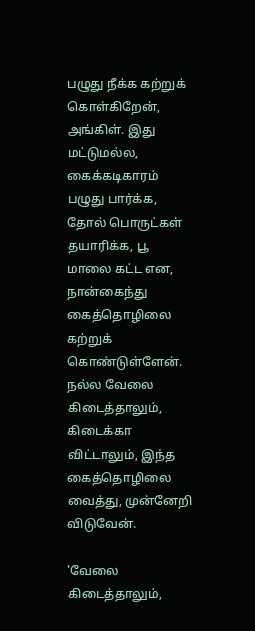பழுது நீக்க கற்றுக் கொள்கிறேன், அங்கிள். இது மட்டுமல்ல, கைக்கடிகாரம் பழுது பார்க்க, தோல் பொருட்கள் தயாரிக்க, பூ மாலை கட்ட என, நான்கைந்து கைத்தொழிலை கற்றுக் கொண்டுள்ளேன். நல்ல வேலை கிடைத்தாலும், கிடைக்கா விட்டாலும், இந்த கைத்தொழிலை வைத்து, முன்னேறி விடுவேன்.

'வேலை கிடைத்தாலும்,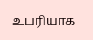உபரியாக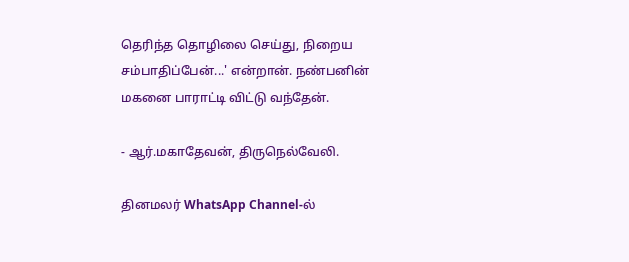தெரிந்த தொழிலை செய்து, நிறைய சம்பாதிப்பேன்...' என்றான். நண்பனின் மகனை பாராட்டி விட்டு வந்தேன்.

- ஆர்.மகாதேவன், திருநெல்வேலி.

தினமலர் WhatsApp Channel-ல்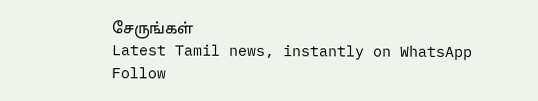சேருங்கள்
Latest Tamil news, instantly on WhatsApp
Follow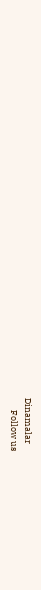Dinamalar
      Follow us